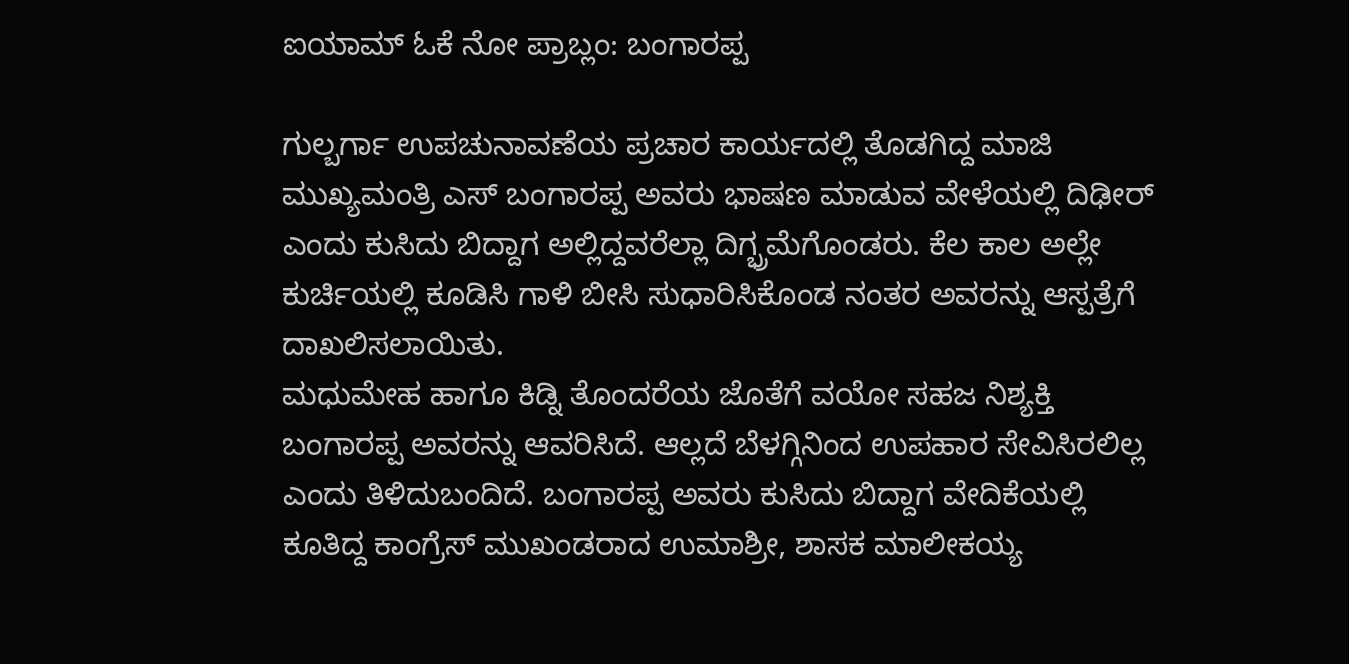ಐಯಾಮ್ ಓಕೆ ನೋ ಪ್ರಾಬ್ಲಂ: ಬಂಗಾರಪ್ಪ

ಗುಲ್ಬರ್ಗಾ ಉಪಚುನಾವಣೆಯ ಪ್ರಚಾರ ಕಾರ್ಯದಲ್ಲಿ ತೊಡಗಿದ್ದ ಮಾಜಿ ಮುಖ್ಯಮಂತ್ರಿ ಎಸ್ ಬಂಗಾರಪ್ಪ ಅವರು ಭಾಷಣ ಮಾಡುವ ವೇಳೆಯಲ್ಲಿ ದಿಢೀರ್ ಎಂದು ಕುಸಿದು ಬಿದ್ದಾಗ ಅಲ್ಲಿದ್ದವರೆಲ್ಲಾ ದಿಗ್ಭ್ರಮೆಗೊಂಡರು. ಕೆಲ ಕಾಲ ಅಲ್ಲೇ ಕುರ್ಚಿಯಲ್ಲಿ ಕೂಡಿಸಿ ಗಾಳಿ ಬೀಸಿ ಸುಧಾರಿಸಿಕೊಂಡ ನಂತರ ಅವರನ್ನು ಆಸ್ಪತ್ರೆಗೆ ದಾಖಲಿಸಲಾಯಿತು.
ಮಧುಮೇಹ ಹಾಗೂ ಕಿಡ್ನಿ ತೊಂದರೆಯ ಜೊತೆಗೆ ವಯೋ ಸಹಜ ನಿಶ್ಯಕ್ತಿ ಬಂಗಾರಪ್ಪ ಅವರನ್ನು ಆವರಿಸಿದೆ. ಆಲ್ಲದೆ ಬೆಳಗ್ಗಿನಿಂದ ಉಪಹಾರ ಸೇವಿಸಿರಲಿಲ್ಲ ಎಂದು ತಿಳಿದುಬಂದಿದೆ. ಬಂಗಾರಪ್ಪ ಅವರು ಕುಸಿದು ಬಿದ್ದಾಗ ವೇದಿಕೆಯಲ್ಲಿ ಕೂತಿದ್ದ ಕಾಂಗ್ರೆಸ್ ಮುಖಂಡರಾದ ಉಮಾಶ್ರೀ, ಶಾಸಕ ಮಾಲೀಕಯ್ಯ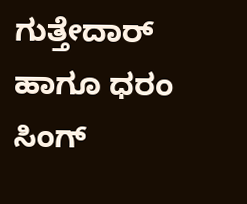ಗುತ್ತೇದಾರ್ ಹಾಗೂ ಧರಂ ಸಿಂಗ್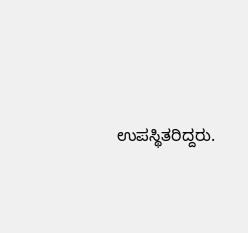ಉಪಸ್ಥಿತರಿದ್ದರು.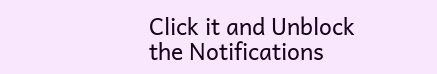Click it and Unblock the Notifications